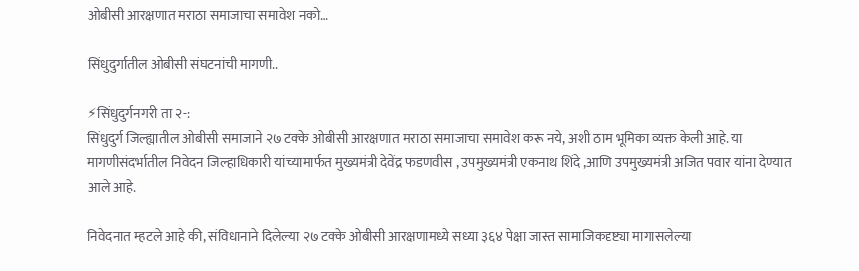ओबीसी आरक्षणात मराठा समाजाचा समावेश नको…

सिंधुदुर्गातील ओबीसी संघटनांची मागणी..

⚡सिंधुदुर्गनगरी ता २-:
सिंधुदुर्ग जिल्ह्यातील ओबीसी समाजाने २७ टक्के ओबीसी आरक्षणात मराठा समाजाचा समावेश करू नये, अशी ठाम भूमिका व्यक्त केली आहे. या मागणीसंदर्भातील निवेदन जिल्हाधिकारी यांच्यामार्फत मुख्यमंत्री देवेंद्र फडणवीस , उपमुख्यमंत्री एकनाथ शिंदे ,आणि उपमुख्यमंत्री अजित पवार यांना देण्यात आले आहे.

निवेदनात म्हटले आहे की, संविधानाने दिलेल्या २७ टक्के ओबीसी आरक्षणामध्ये सध्या ३६४ पेक्षा जास्त सामाजिकदृष्ट्या मागासलेल्या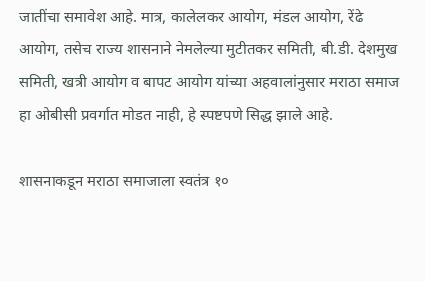जातींचा समावेश आहे. मात्र, कालेलकर आयोग, मंडल आयोग, रेंढे आयोग, तसेच राज्य शासनाने नेमलेल्या मुटीतकर समिती, बी.डी. देशमुख समिती, खत्री आयोग व बापट आयोग यांच्या अहवालांनुसार मराठा समाज हा ओबीसी प्रवर्गात मोडत नाही, हे स्पष्टपणे सिद्ध झाले आहे.

शासनाकडून मराठा समाजाला स्वतंत्र १०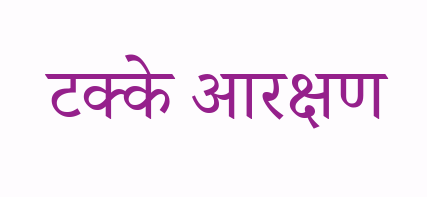टक्के आरक्षण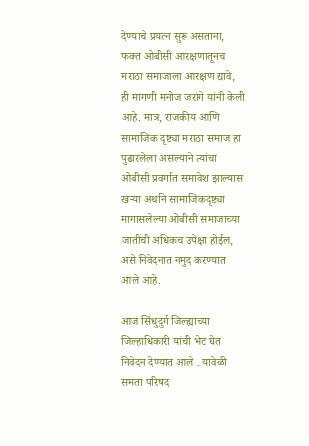देण्याचे प्रयत्न सुरू असताना, फक्त ओबीसी आरक्षणातूनच मराठा समाजाला आरक्षण द्यावे, ही मागणी मनोज जरांगे यांनी केली आहे. मात्र, राजकीय आणि सामाजिक दृष्ट्या मराठा समाज हा पुढारलेला असल्याने त्यांचा ओबीसी प्रवर्गात समावेश झाल्यास खऱ्या अर्थाने सामाजिकदृष्ट्या मागासलेल्या ओबीसी समाजाच्या जातींची अधिकच उपेक्षा होईल, असे निवेदनात नमुद करण्यात आले आहे.

आज सिंधुदुर्ग जिल्ह्याच्या जिल्हाधिकारी यांची भेट घेत निवेदन देण्यात आले . यावेळी समता परिषद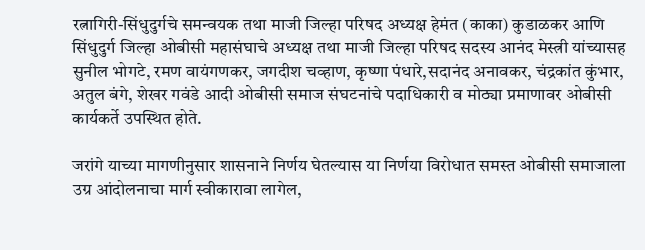रत्नागिरी-सिंधुदुर्गचे समन्वयक तथा माजी जिल्हा परिषद अध्यक्ष हेमंत (काका) कुडाळकर आणि सिंधुदुर्ग जिल्हा ओबीसी महासंघाचे अध्यक्ष तथा माजी जिल्हा परिषद सदस्य आनंद मेस्त्री यांच्यासह सुनील भोगटे, रमण वायंगणकर, जगदीश चव्हाण, कृष्णा पंधारे,सदानंद अनावकर, चंद्रकांत कुंभार, अतुल बंगे, शेखर गवंडे आदी ओबीसी समाज संघटनांचे पदाधिकारी व मोठ्या प्रमाणावर ओबीसी कार्यकर्ते उपस्थित होते.

जरांगे याच्या मागणीनुसार शासनाने निर्णय घेतल्यास या निर्णया विरोधात समस्त ओबीसी समाजाला उग्र आंदोलनाचा मार्ग स्वीकारावा लागेल,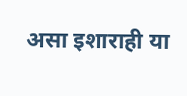असा इशाराही या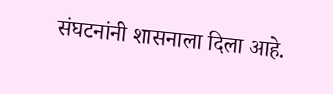संघटनांनी शासनाला दिला आहे.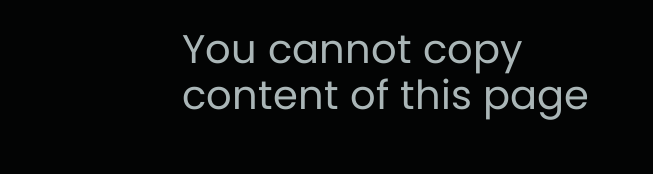You cannot copy content of this page